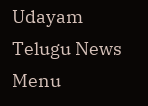Udayam Telugu News
Menu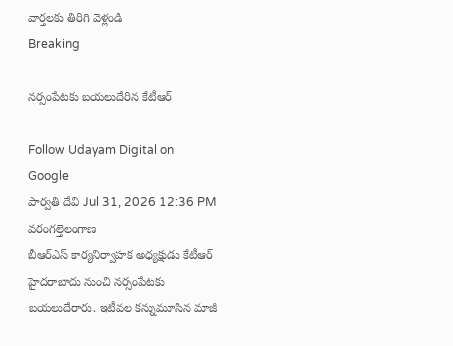వార్తలకు తిరిగి వెళ్లండి
Breaking

నర్సంపేటకు బయలుదేరిన కేటీఆర్

Follow Udayam Digital on Google
పార్వతి దేవి Jul 31, 2026 12:36 PM వరంగల్తెలంగాణ
బీఆర్‌ఎస్ కార్యనిర్వాహక అధ్యక్షుడు కేటీఆర్ హైదరాబాదు నుంచి నర్సంపేటకు బయలుదేరారు. ఇటీవల కన్నుమూసిన మాజీ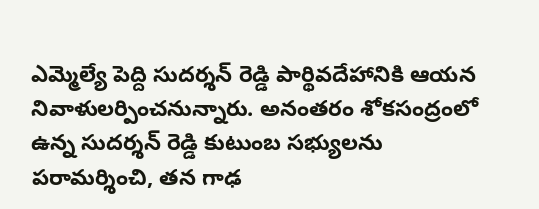ఎమ్మెల్యే పెద్ది సుదర్శన్ రెడ్డి పార్థివదేహానికి ఆయన నివాళులర్పించనున్నారు. అనంతరం శోకసంద్రంలో ఉన్న సుదర్శన్ రెడ్డి కుటుంబ సభ్యులను పరామర్శించి, తన గాఢ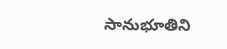సానుభూతిని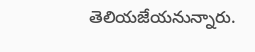తెలియజేయనున్నారు.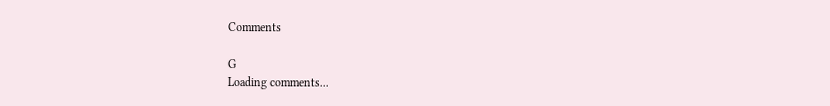Comments

G
Loading comments...